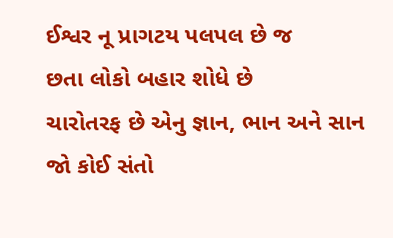ઈશ્વર નૂ પ્રાગટય પલપલ છે જ
છતા લોકો બહાર શોધે છે
ચારોતરફ છે એનુ જ્ઞાન, ભાન અને સાન જો કોઈ સંતો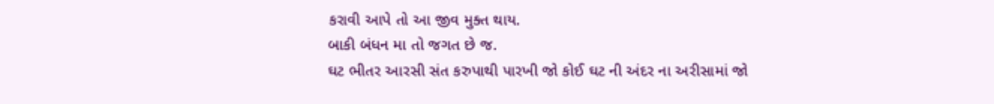કરાવી આપે તો આ જીવ મુક્ત થાય.
બાકી બંધન મા તો જગત છે જ.
ઘટ ભીતર આરસી સંત કરુપાથી પારખી જો કોઈ ઘટ ની અંદર ના અરીસામાં જો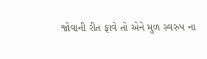જોવાની રીત ફાવે તો એને મુળ સ્વરુપ ના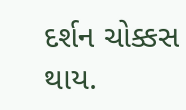દર્શન ચોક્કસ થાય.